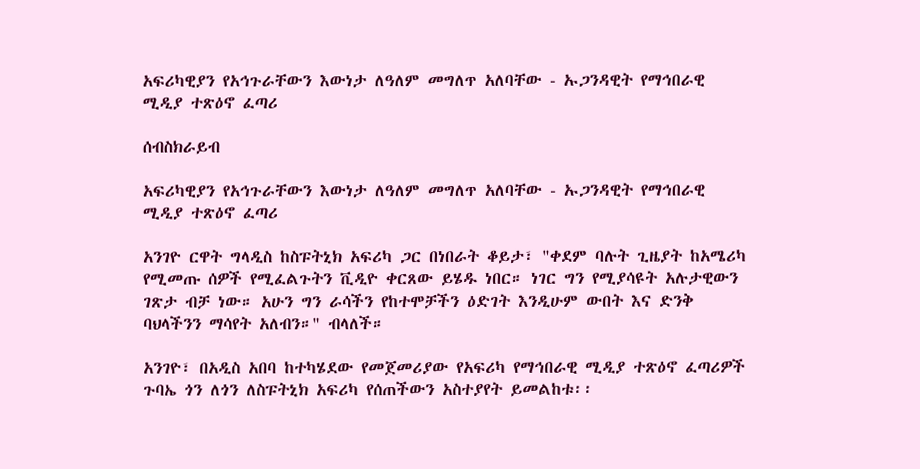አፍሪካዊያን የአኅጉራቸውን እውነታ ለዓለም መግለጥ አለባቸው - ኡጋንዳዊት የማኅበራዊ ሚዲያ ተጽዕኖ ፈጣሪ

ሰብስክራይብ

አፍሪካዊያን የአኅጉራቸውን እውነታ ለዓለም መግለጥ አለባቸው - ኡጋንዳዊት የማኅበራዊ ሚዲያ ተጽዕኖ ፈጣሪ

አንገዮ ርዋት ግላዲስ ከስፑትኒክ አፍሪካ ጋር በነበራት ቆይታ፣ "ቀደም ባሉት ጊዜያት ከአሜሪካ የሚመጡ ሰዎች የሚፈልጉትን ቪዲዮ ቀርጸው ይሄዱ ነበር። ነገር ግን የሚያሳዩት አሉታዊውን ገጽታ ብቻ ነው። አሁን ግን ራሳችን የከተሞቻችን ዕድገት እንዲሁም ውበት እና ድንቅ ባህላችንን ማሳየት አለብን።" ብላለች።

አንገዮ፣ በአዲስ አበባ ከተካሄደው የመጀመሪያው የአፍሪካ የማኅበራዊ ሚዲያ ተጽዕኖ ፈጣሪዎች ጉባኤ ጎን ለጎን ለስፑትኒክ አፍሪካ የሰጠችውን አስተያየት ይመልከቱ፡፡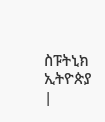ስፑትኒክ ኢትዮጵያ |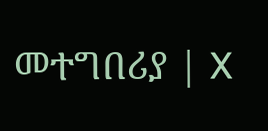መተግበሪያ | X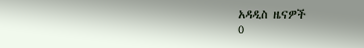አዳዲስ ዜናዎች
0